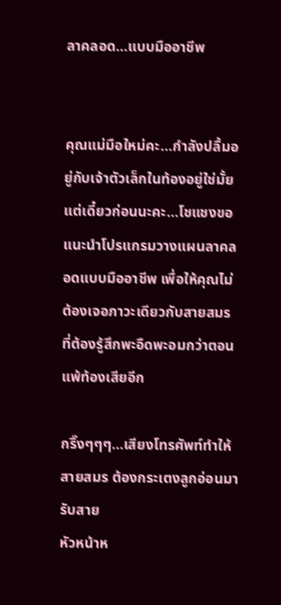ลาคลอด…แบบมืออาชีพ


คุณแม่มือใหม่คะ…กำลังปลื้มอยู่กับเจ้าตัวเล็กในท้องอยู่ใช่มั้ยแต่เดี๋ยวก่อนนะคะ…โชแชงขอแนะนำโปรแกรมวางแผนลาคลอดแบบมืออาชีพ เพื่อให้คุณไม่ต้องเจอภาวะเดียวกับสายสมร ที่ต้องรู้สึกพะอืดพะอมกว่าตอนแพ้ท้องเสียอีก

กริ๊งๆๆๆ…เสียงโทรศัพท์ทำให้ สายสมร ต้องกระเตงลูกอ่อนมารับสาย
หัวหน้าห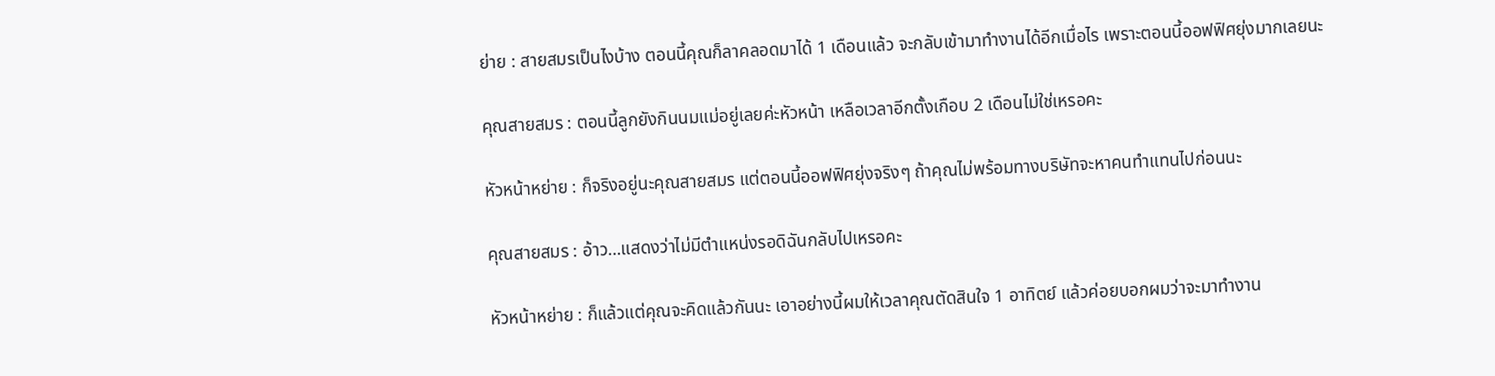ย่าย : สายสมรเป็นไงบ้าง ตอนนี้คุณก็ลาคลอดมาได้ 1 เดือนแล้ว จะกลับเข้ามาทำงานได้อีกเมื่อไร เพราะตอนนี้ออฟฟิศยุ่งมากเลยนะ

คุณสายสมร : ตอนนี้ลูกยังกินนมแม่อยู่เลยค่ะหัวหน้า เหลือเวลาอีกตั้งเกือบ 2 เดือนไม่ใช่เหรอคะ

หัวหน้าหย่าย : ก็จริงอยู่นะคุณสายสมร แต่ตอนนี้ออฟฟิศยุ่งจริงๆ ถ้าคุณไม่พร้อมทางบริษัทจะหาคนทำแทนไปก่อนนะ

คุณสายสมร : อ้าว…แสดงว่าไม่มีตำแหน่งรอดิฉันกลับไปเหรอคะ

หัวหน้าหย่าย : ก็แล้วแต่คุณจะคิดแล้วกันนะ เอาอย่างนี้ผมให้เวลาคุณตัดสินใจ 1 อาทิตย์ แล้วค่อยบอกผมว่าจะมาทำงาน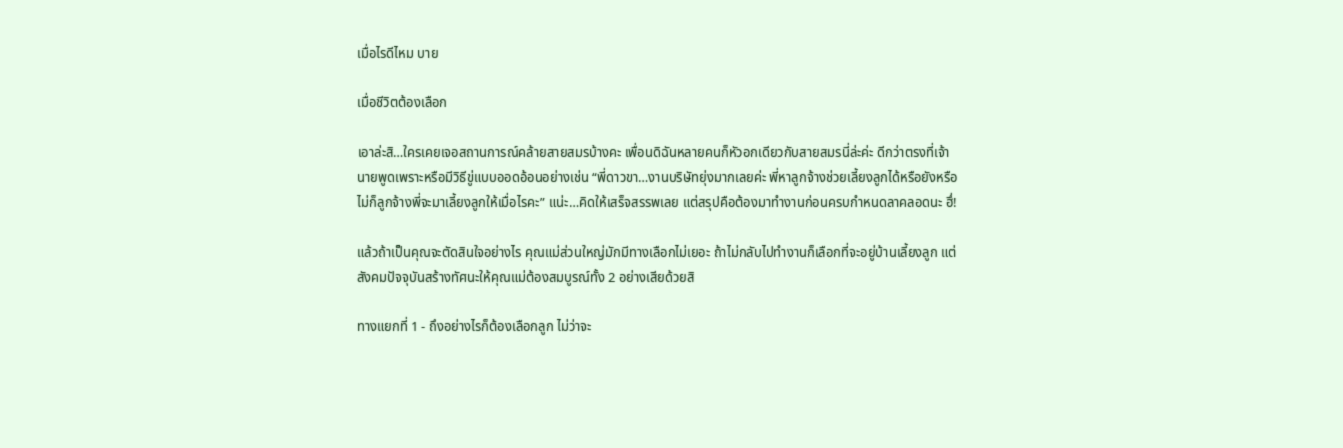เมื่อไรดีไหม บาย

เมื่อชีวิตต้องเลือก

เอาล่ะสิ…ใครเคยเจอสถานการณ์คล้ายสายสมรบ้างคะ เพื่อนดิฉันหลายคนก็หัวอกเดียวกับสายสมรนี่ล่ะค่ะ ดีกว่าตรงที่เจ้านายพูดเพราะหรือมีวิธีขู่แบบออดอ้อนอย่างเช่น “พี่ดาวขา…งานบริษัทยุ่งมากเลยค่ะ พี่หาลูกจ้างช่วยเลี้ยงลูกได้หรือยังหรือไม่ก็ลูกจ้างพี่จะมาเลี้ยงลูกให้เมื่อไรคะ” แน่ะ…คิดให้เสร็จสรรพเลย แต่สรุปคือต้องมาทำงานก่อนครบกำหนดลาคลอดนะ ฮึ่!

แล้วถ้าเป็นคุณจะตัดสินใจอย่างไร คุณแม่ส่วนใหญ่มักมีทางเลือกไม่เยอะ ถ้าไม่กลับไปทำงานก็เลือกที่จะอยู่บ้านเลี้ยงลูก แต่สังคมปัจจุบันสร้างทัศนะให้คุณแม่ต้องสมบูรณ์ทั้ง 2 อย่างเสียด้วยสิ

ทางแยกที่ 1 - ถึงอย่างไรก็ต้องเลือกลูก ไม่ว่าจะ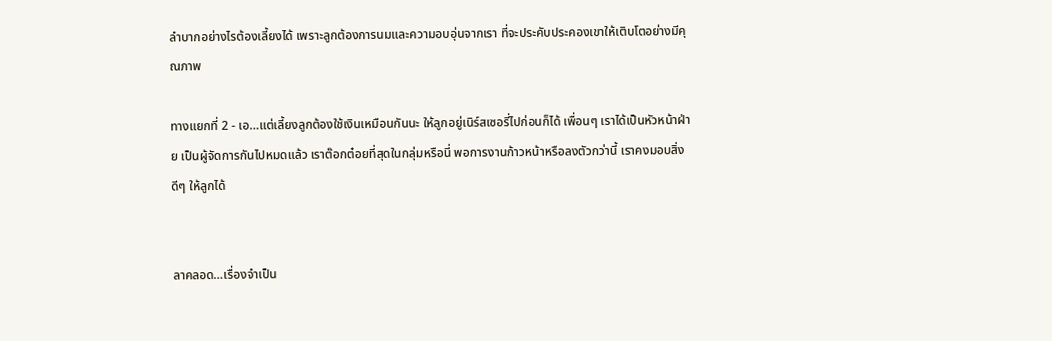ลำบากอย่างไรต้องเลี้ยงได้ เพราะลูกต้องการนมและความอบอุ่นจากเรา ที่จะประคับประคองเขาให้เติบโตอย่างมีคุณภาพ

ทางแยกที่ 2 - เอ…แต่เลี้ยงลูกต้องใช้เงินเหมือนกันนะ ให้ลูกอยู่เนิร์สเซอรี่ไปก่อนก็ได้ เพื่อนๆ เราได้เป็นหัวหน้าฝ่าย เป็นผู้จัดการกันไปหมดแล้ว เราต๊อกต๋อยที่สุดในกลุ่มหรือนี่ พอการงานก้าวหน้าหรือลงตัวกว่านี้ เราคงมอบสิ่งดีๆ ให้ลูกได้


ลาคลอด…เรื่องจำเป็น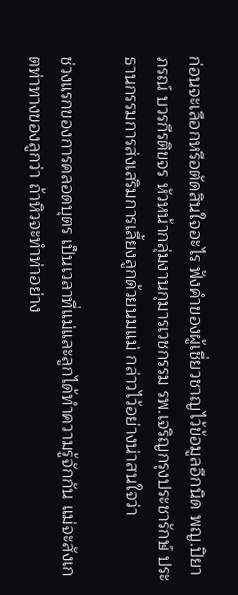ก่อนจะเลือกหรือตัดสินใจอะไร ฟังคำของผู้เชี่ยวชาญไว้ข้อมูลอีกนิด พญ.ปิยาภรณ์ บวรกีรติขจร หัวหน้ากลุ่มงานกุมารเวชกรรม รพ.เจริญกรุงประชารักษ์ ประธานกรรมการส่งเสริมการเลี้ยงลูกด้วยนมแม่ กล่าวไว้อย่างน่าสนใจว่า

ช่วงแรกของการคลอดบุตร เป็นเวลาที่แม่และลูกได้ทำความรู้จักกัน แม่จะสังเกตท่าทางของลูกว่า ถ้าหิวจะทำท่าอย่าง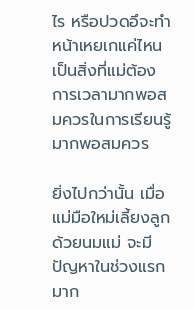ไร หรือปวดอึจะทำหน้าเหยเกแค่ไหนเป็นสิ่งที่แม่ต้องการเวลามากพอสมควรในการเรียนรู้ มากพอสมควร

ยิ่งไปกว่านั้น เมื่อแม่มือใหม่เลี้ยงลูกด้วยนมแม่ จะมีปัญหาในช่วงแรกมาก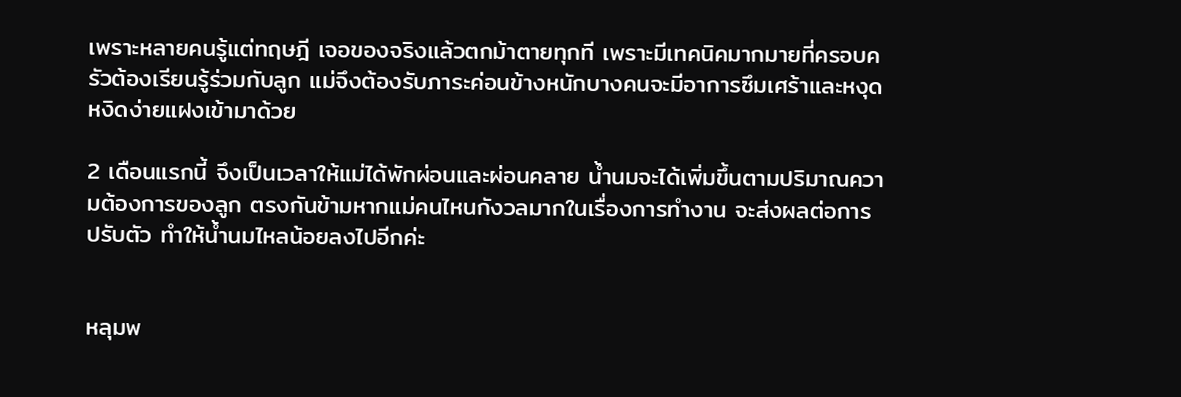เพราะหลายคนรู้แต่ทฤษฎี เจอของจริงแล้วตกม้าตายทุกที เพราะมีเทคนิคมากมายที่ครอบครัวต้องเรียนรู้ร่วมกับลูก แม่จึงต้องรับภาระค่อนข้างหนักบางคนจะมีอาการซึมเศร้าและหงุดหงิดง่ายแฝงเข้ามาด้วย

2 เดือนแรกนี้ จึงเป็นเวลาให้แม่ได้พักผ่อนและผ่อนคลาย น้ำนมจะได้เพิ่มขึ้นตามปริมาณความต้องการของลูก ตรงกันข้ามหากแม่คนไหนกังวลมากในเรื่องการทำงาน จะส่งผลต่อการปรับตัว ทำให้น้ำนมไหลน้อยลงไปอีกค่ะ


หลุมพ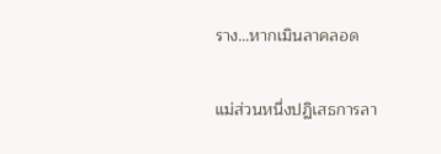ราง…หากเมินลาคลอด

แม่ส่วนหนึ่งปฏิเสธการลา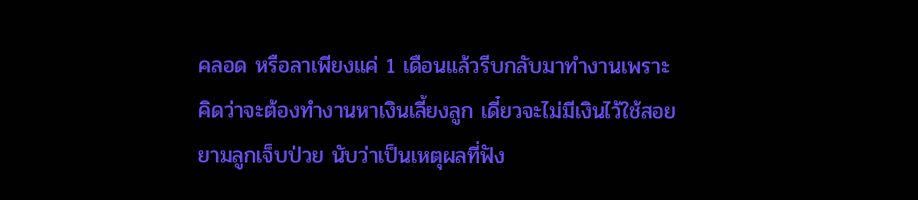คลอด หรือลาเพียงแค่ 1 เดือนแล้วรีบกลับมาทำงานเพราะคิดว่าจะต้องทำงานหาเงินเลี้ยงลูก เดี๋ยวจะไม่มีเงินไว้ใช้สอยยามลูกเจ็บป่วย นับว่าเป็นเหตุผลที่ฟัง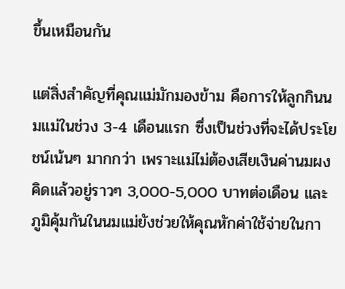ขึ้นเหมือนกัน

แต่สิ่งสำคัญที่คุณแม่มักมองข้าม คือการให้ลูกกินนมแม่ในช่วง 3-4 เดือนแรก ซึ่งเป็นช่วงที่จะได้ประโยชน์เน้นๆ มากกว่า เพราะแม่ไม่ต้องเสียเงินค่านมผง คิดแล้วอยู่ราวๆ 3,000-5,000 บาทต่อเดือน และภูมิคุ้มกันในนมแม่ยังช่วยให้คุณหักค่าใช้จ่ายในกา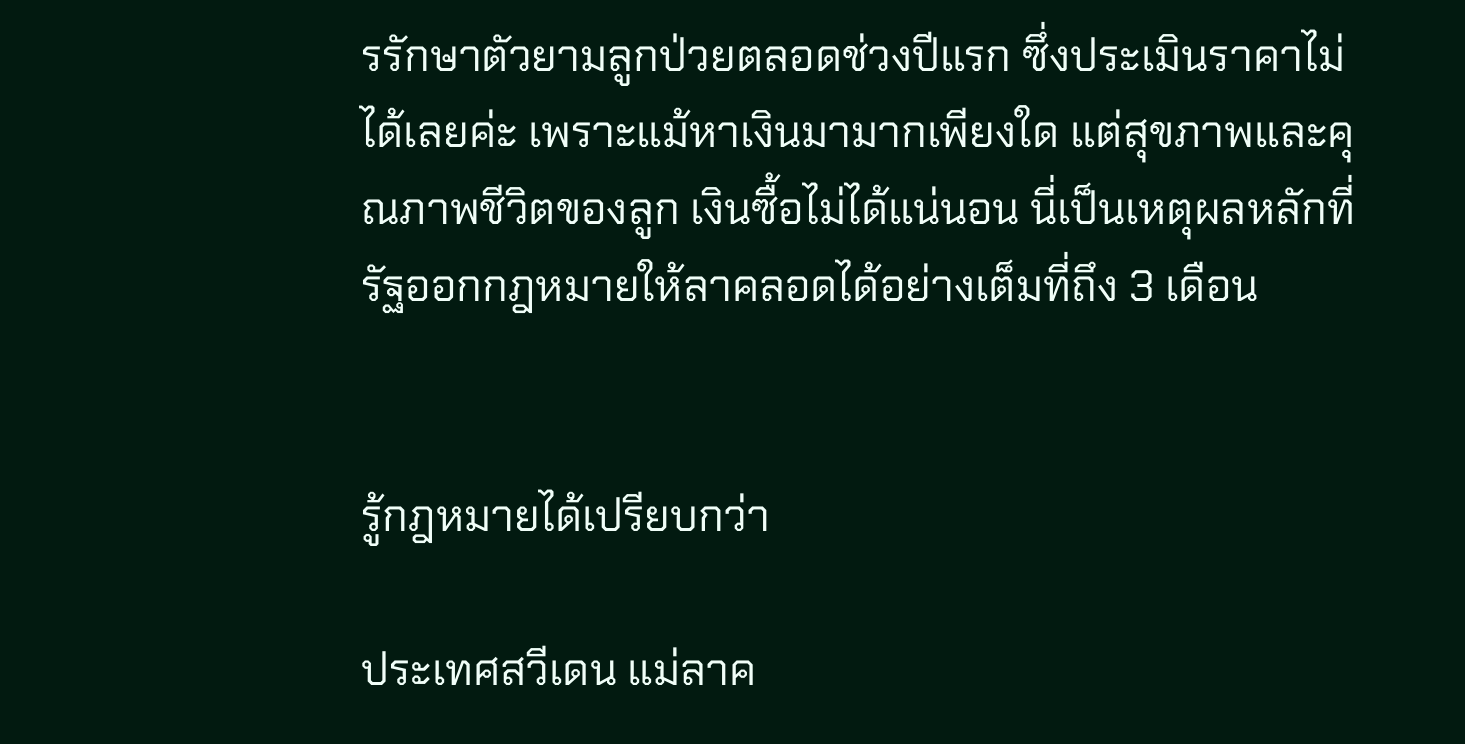รรักษาตัวยามลูกป่วยตลอดช่วงปีแรก ซึ่งประเมินราคาไม่ได้เลยค่ะ เพราะแม้หาเงินมามากเพียงใด แต่สุขภาพและคุณภาพชีวิตของลูก เงินซื้อไม่ได้แน่นอน นี่เป็นเหตุผลหลักที่รัฐออกกฎหมายให้ลาคลอดได้อย่างเต็มที่ถึง 3 เดือน


รู้กฎหมายได้เปรียบกว่า

ประเทศสวีเดน แม่ลาค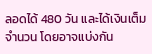ลอดได้ 480 วัน และได้เงินเต็มจำนวน โดยอาจแบ่งกัน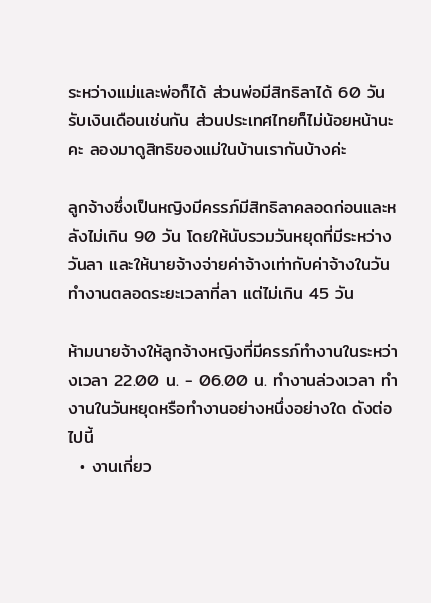ระหว่างแม่และพ่อก็ได้ ส่วนพ่อมีสิทธิลาได้ 60 วัน รับเงินเดือนเช่นกัน ส่วนประเทศไทยก็ไม่น้อยหน้านะคะ ลองมาดูสิทธิของแม่ในบ้านเรากันบ้างค่ะ

ลูกจ้างซึ่งเป็นหญิงมีครรภ์มีสิทธิลาคลอดก่อนและหลังไม่เกิน 90 วัน โดยให้นับรวมวันหยุดที่มีระหว่างวันลา และให้นายจ้างจ่ายค่าจ้างเท่ากับค่าจ้างในวันทำงานตลอดระยะเวลาที่ลา แต่ไม่เกิน 45 วัน

ห้ามนายจ้างให้ลูกจ้างหญิงที่มีครรภ์ทำงานในระหว่างเวลา 22.00 น. - 06.00 น. ทำงานล่วงเวลา ทำงานในวันหยุดหรือทำงานอย่างหนึ่งอย่างใด ดังต่อไปนี้
  • งานเกี่ยว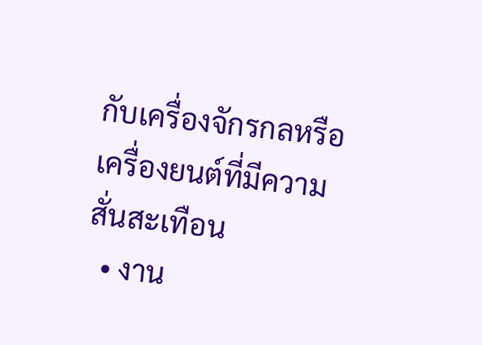กับเครื่องจักรกลหรือเครื่องยนต์ที่มีความสั่นสะเทือน
  • งาน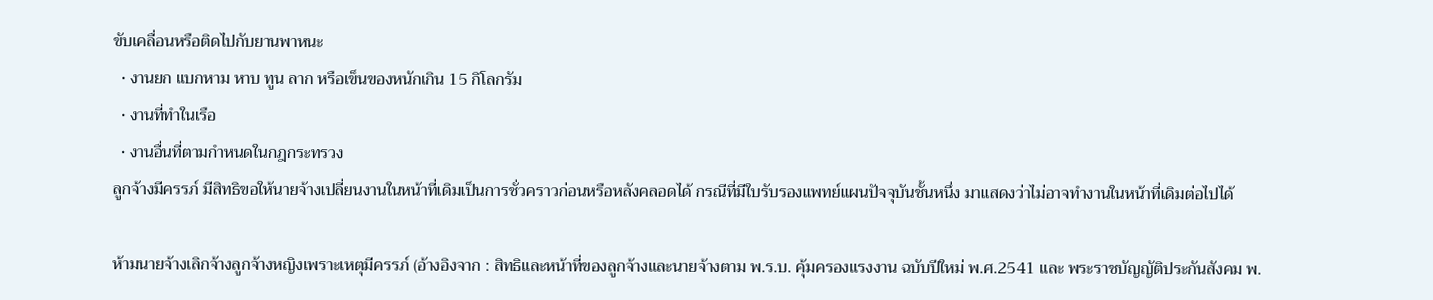ขับเคลื่อนหรือติดไปกับยานพาหนะ
  • งานยก แบกหาม หาบ ทูน ลาก หรือเข็นของหนักเกิน 15 กิโลกรัม
  • งานที่ทำในเรือ
  • งานอื่นที่ตามกำหนดในกฎกระทรวง
ลูกจ้างมีครรภ์ มีสิทธิขอให้นายจ้างเปลี่ยนงานในหน้าที่เดิมเป็นการชั่วคราวก่อนหรือหลังคลอดได้ กรณีที่มีใบรับรองแพทย์แผนปัจจุบันชั้นหนึ่ง มาแสดงว่าไม่อาจทำงานในหน้าที่เดิมต่อไปได้

ห้ามนายจ้างเลิกจ้างลูกจ้างหญิงเพราะเหตุมีครรภ์ (อ้างอิงจาก : สิทธิและหน้าที่ของลูกจ้างและนายจ้างตาม พ.ร.บ. คุ้มครองแรงงาน ฉบับปีใหม่ พ.ศ.2541 และ พระราชบัญญัติประกันสังคม พ.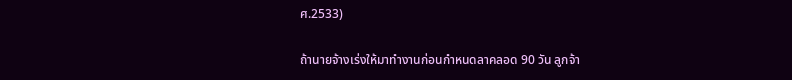ศ.2533)

ถ้านายจ้างเร่งให้มาทำงานก่อนกำหนดลาคลอด 90 วัน ลูกจ้า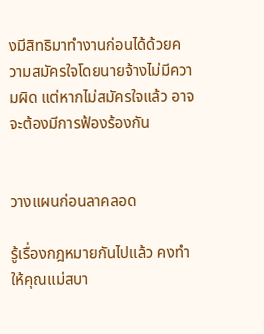งมีสิทธิมาทำงานก่อนได้ด้วยความสมัครใจโดยนายจ้างไม่มีความผิด แต่หากไม่สมัครใจแล้ว อาจจะต้องมีการฟ้องร้องกัน


วางแผนก่อนลาคลอด

รู้เรื่องกฎหมายกันไปแล้ว คงทำให้คุณแม่สบา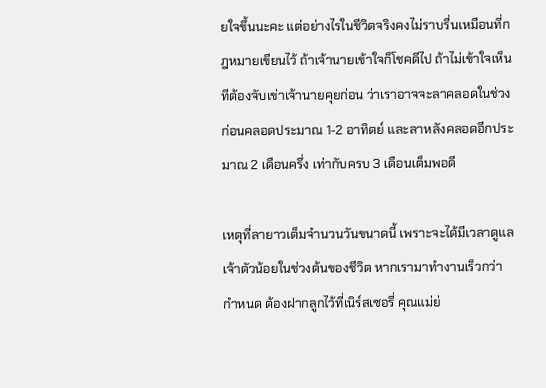ยใจขึ้นนะคะ แต่อย่างไรในชีวิตจริงคงไม่ราบรื่นเหมือนที่กฎหมายเขียนไว้ ถ้าเจ้านายเข้าใจก็โชคดีไป ถ้าไม่เข้าใจเห็นทีต้องจับเข่าเจ้านายคุยก่อน ว่าเราอาจจะลาคลอดในช่วงก่อนคลอดประมาณ 1-2 อาทิตย์ และลาหลังคลอดอีกประมาณ 2 เดือนครึ่ง เท่ากับครบ 3 เดือนเต็มพอดี

เหตุที่ลายาวเต็มจำนวนวันขนาดนี้ เพราะจะได้มีเวลาดูแลเจ้าตัวน้อยในช่วงต้นของชีวิต หากเรามาทำงานเร็วกว่ากำหนด ต้องฝากลูกไว้ที่เนิร์สเซอรี่ คุณแม่ย่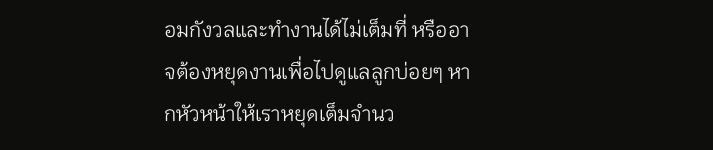อมกังวลและทำงานได้ไม่เต็มที่ หรืออาจต้องหยุดงานเพื่อไปดูแลลูกบ่อยๆ หากหัวหน้าให้เราหยุดเต็มจำนว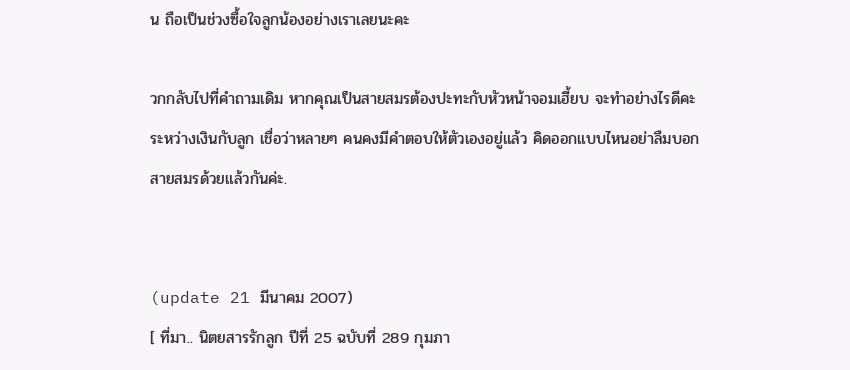น ถือเป็นช่วงซื้อใจลูกน้องอย่างเราเลยนะคะ

วกกลับไปที่คำถามเดิม หากคุณเป็นสายสมรต้องปะทะกับหัวหน้าจอมเฮี้ยบ จะทำอย่างไรดีคะ ระหว่างเงินกับลูก เชื่อว่าหลายๆ คนคงมีคำตอบให้ตัวเองอยู่แล้ว คิดออกแบบไหนอย่าลืมบอกสายสมรด้วยแล้วกันค่ะ.


(update 21 มีนาคม 2007)
[ ที่มา.. นิตยสารรักลูก ปีที่ 25 ฉบับที่ 289 กุมภา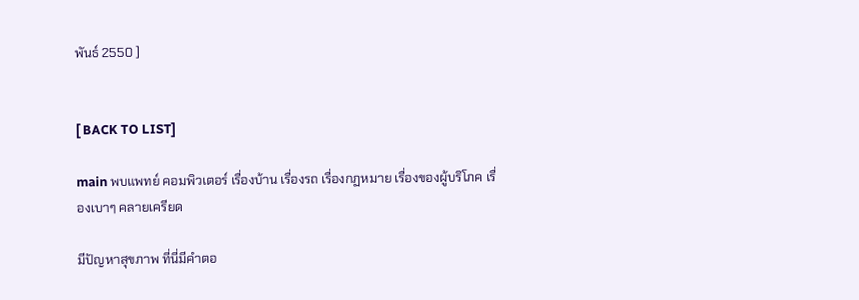พันธ์ 2550 ]


[ BACK TO LIST]

main พบแพทย์ คอมพิวเตอร์ เรื่องบ้าน เรื่องรถ เรื่องกฏหมาย เรื่องของผู้บริโภค เรื่องเบาๆ คลายเครียด

มีปัญหาสุขภาพ ที่นี่มีคำตอ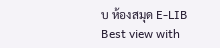บ ห้องสมุด E-LIB
Best view with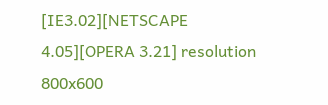[IE3.02][NETSCAPE 4.05][OPERA 3.21] resolution 800x600